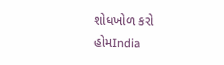શોધખોળ કરો
હોમIndia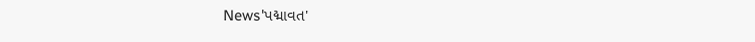News'પદ્માવત'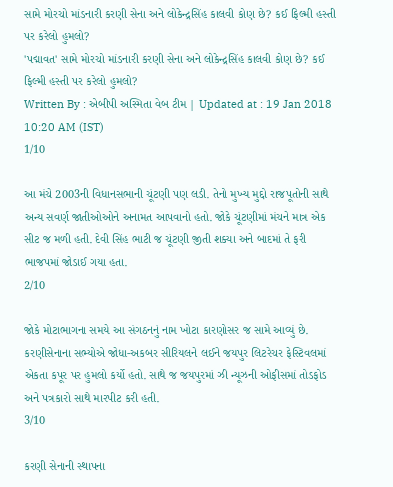સામે મોરચો માંડનારી કરણી સેના અને લોકેન્દ્રસિંહ કાલવી કોણ છે? કઈ ફિલ્મી હસ્તી પર કરેલો હુમલો?
'પદ્માવત' સામે મોરચો માંડનારી કરણી સેના અને લોકેન્દ્રસિંહ કાલવી કોણ છે? કઈ ફિલ્મી હસ્તી પર કરેલો હુમલો?
Written By : એબીપી અસ્મિતા વેબ ટીમ | Updated at : 19 Jan 2018 10:20 AM (IST)
1/10

આ મંચે 2003ની વિધાનસભાની ચૂંટણી પણ લડી. તેનો મુખ્ય મુદ્દો રાજપૂતોની સાથે અન્ય સવર્ણ જાતીઓઓને અનામત આપવાનો હતો. જોકે ચૂંટણીમાં મંચને માત્ર એક સીટ જ મળી હતી. દેવી સિંહ ભાટી જ ચૂંટણી જીતી શક્યા અને બાદમાં તે ફરી ભાજપમાં જોડાઈ ગયા હતા.
2/10

જોકે મોટાભાગના સમયે આ સંગઠનનું નામ ખોટા કારણોસર જ સામે આવ્યું છે. કરણીસેનાના સભ્યોએ જોધા-અકબર સીરિયલને લઈને જયપુર લિટરેચર ફેસ્ટિવલમાં એકતા કપૂર પર હુમલો કર્યો હતો. સાથે જ જયપુરમાં ઝી ન્યૂઝની ઓફીસમાં તોડફોડ અને પત્રકારો સાથે મારપીટ કરી હતી.
3/10

કરણી સેનાની સ્થાપના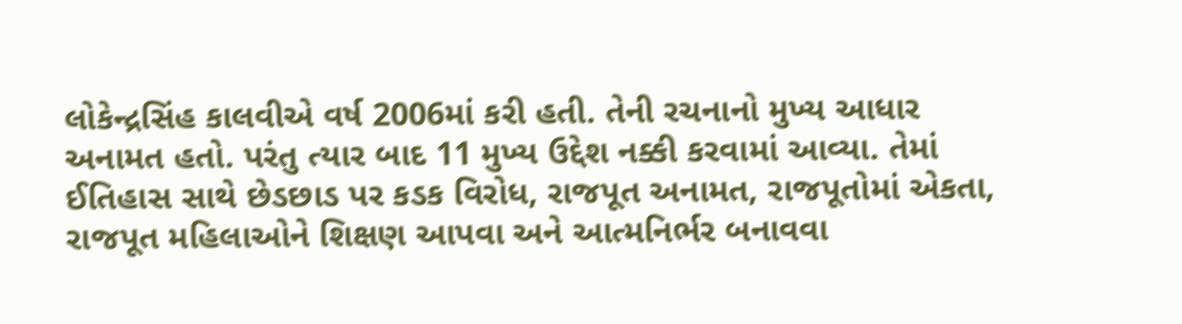લોકેન્દ્રસિંહ કાલવીએ વર્ષ 2006માં કરી હતી. તેની રચનાનો મુખ્ય આધાર અનામત હતો. પરંતુ ત્યાર બાદ 11 મુખ્ય ઉદ્દેશ નક્કી કરવામાં આવ્યા. તેમાં ઈતિહાસ સાથે છેડછાડ પર કડક વિરોધ, રાજપૂત અનામત, રાજપૂતોમાં એકતા, રાજપૂત મહિલાઓને શિક્ષણ આપવા અને આત્મનિર્ભર બનાવવા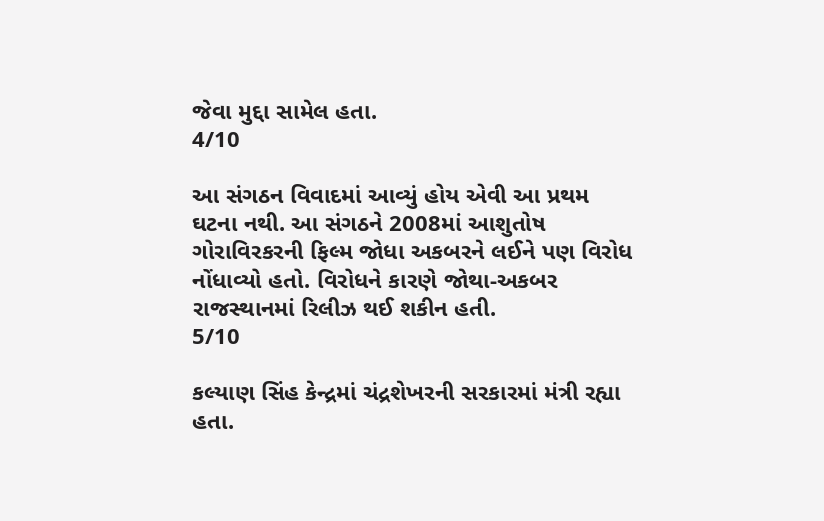જેવા મુદ્દા સામેલ હતા.
4/10

આ સંગઠન વિવાદમાં આવ્યું હોય એવી આ પ્રથમ ઘટના નથી. આ સંગઠને 2008માં આશુતોષ ગોરાવિરકરની ફિલ્મ જોધા અકબરને લઈને પણ વિરોધ નોંધાવ્યો હતો. વિરોધને કારણે જોથા-અકબર રાજસ્થાનમાં રિલીઝ થઈ શકીન હતી.
5/10

કલ્યાણ સિંહ કેન્દ્રમાં ચંદ્રશેખરની સરકારમાં મંત્રી રહ્યા હતા.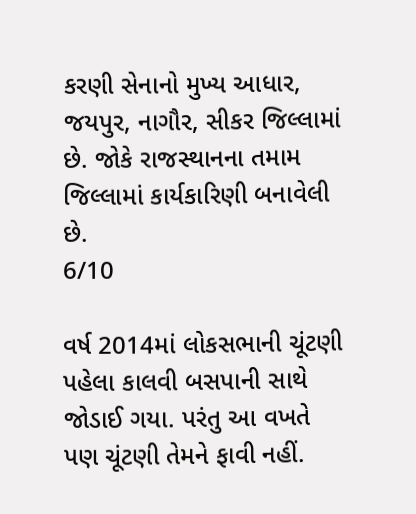કરણી સેનાનો મુખ્ય આધાર, જયપુર, નાગૌર, સીકર જિલ્લામાં છે. જોકે રાજસ્થાનના તમામ જિલ્લામાં કાર્યકારિણી બનાવેલી છે.
6/10

વર્ષ 2014માં લોકસભાની ચૂંટણી પહેલા કાલવી બસપાની સાથે જોડાઈ ગયા. પરંતુ આ વખતે પણ ચૂંટણી તેમને ફાવી નહીં.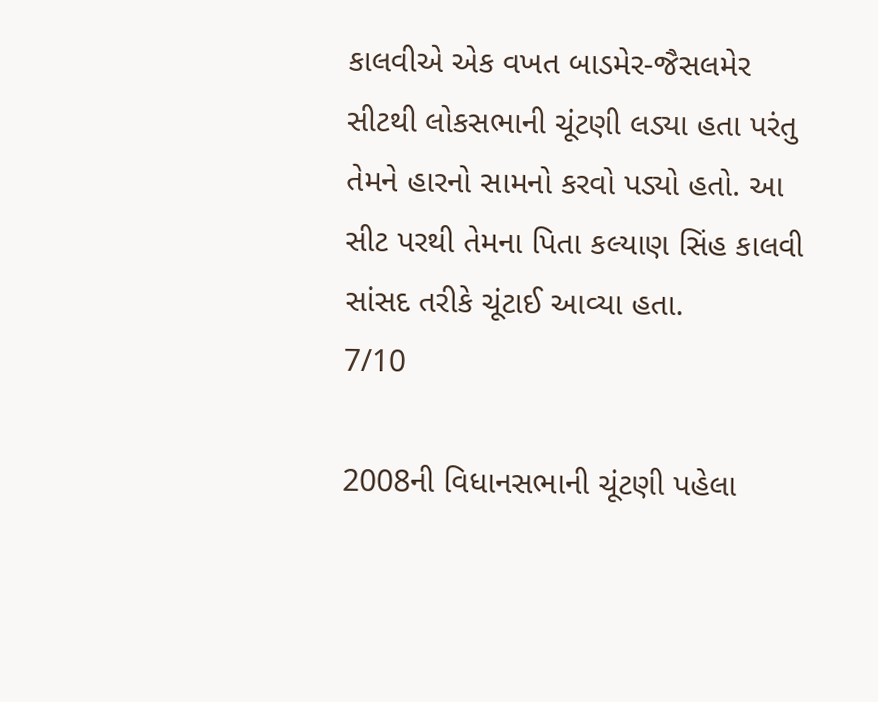કાલવીએ એક વખત બાડમેર-જૈસલમેર સીટથી લોકસભાની ચૂંટણી લડ્યા હતા પરંતુ તેમને હારનો સામનો કરવો પડ્યો હતો. આ સીટ પરથી તેમના પિતા કલ્યાણ સિંહ કાલવી સાંસદ તરીકે ચૂંટાઈ આવ્યા હતા.
7/10

2008ની વિધાનસભાની ચૂંટણી પહેલા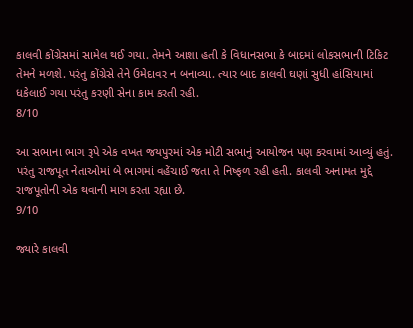કાલવી કોંગ્રેસમાં સામેલ થઈ ગયા. તેમને આશા હતી કે વિધાનસભા કે બાદમાં લોકસભાની ટિકિટ તેમને મળશે. પરંતુ કોંગ્રેસે તેને ઉમેદાવર ન બનાવ્યા. ત્યાર બાદ કાલવી ઘણાં સુધી હાંસિયામાં ધકેલાઈ ગયા પરંતુ કરણી સેના કામ કરતી રહી.
8/10

આ સભાના ભાગ રૂપે એક વખત જયપુરમાં એક મોટી સભાનું આયોજન પણ કરવામાં આવ્યું હતું. પરંતુ રાજપૂત નેતાઓમાં બે ભાગમાં વહેંચાઈ જતા તે નિષ્ફળ રહી હતી. કાલવી અનામત મુદ્દે રાજપૂતોની એક થવાની માગ કરતા રહ્યા છે.
9/10

જ્યારે કાલવી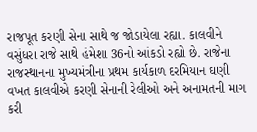રાજપૂત કરણી સેના સાથે જ જોડાયેલા રહ્યા. કાલવીને વસુંધરા રાજે સાથે હંમેશા 36નો આંકડો રહ્યો છે. રાજેના રાજસ્થાનના મુખ્યમંત્રીના પ્રથમ કાર્યકાળ દરમિયાન ઘણી વખત કાલવીએ કરણી સેનાની રેલીઓ અને અનામતની માગ કરી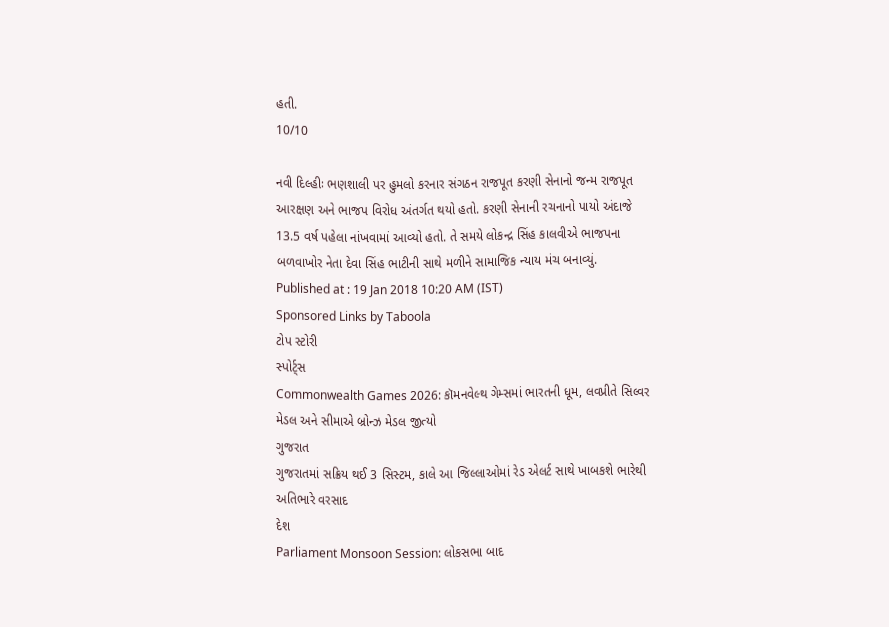હતી.
10/10

નવી દિલ્હીઃ ભણશાલી પર હુમલો કરનાર સંગઠન રાજપૂત કરણી સેનાનો જન્મ રાજપૂત આરક્ષણ અને ભાજપ વિરોધ અંતર્ગત થયો હતો. કરણી સેનાની રચનાનો પાયો અંદાજે 13.5 વર્ષ પહેલા નાંખવામાં આવ્યો હતો. તે સમયે લોકન્દ્ર સિંહ કાલવીએ ભાજપના બળવાખોર નેતા દેવા સિંહ ભાટીની સાથે મળીને સામાજિક ન્યાય મંચ બનાવ્યું.
Published at : 19 Jan 2018 10:20 AM (IST)
Sponsored Links by Taboola
ટોપ સ્ટોરી
સ્પોર્ટ્સ
Commonwealth Games 2026: કૉમનવેલ્થ ગેમ્સમાં ભારતની ધૂમ, લવપ્રીતે સિલ્વર મેડલ અને સીમાએ બ્રોન્ઝ મેડલ જીત્યો
ગુજરાત
ગુજરાતમાં સક્રિય થઈ 3 સિસ્ટમ, કાલે આ જિલ્લાઓમાં રેડ એલર્ટ સાથે ખાબકશે ભારેથી અતિભારે વરસાદ
દેશ
Parliament Monsoon Session: લોકસભા બાદ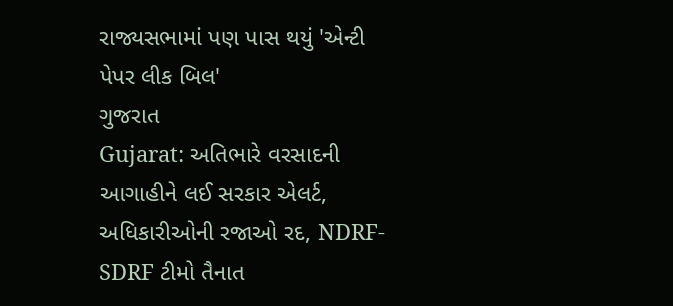રાજ્યસભામાં પણ પાસ થયું 'એન્ટી પેપર લીક બિલ'
ગુજરાત
Gujarat: અતિભારે વરસાદની આગાહીને લઈ સરકાર એલર્ટ, અધિકારીઓની રજાઓ રદ, NDRF-SDRF ટીમો તૈનાત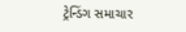ટ્રેન્ડિંગ સમાચાર